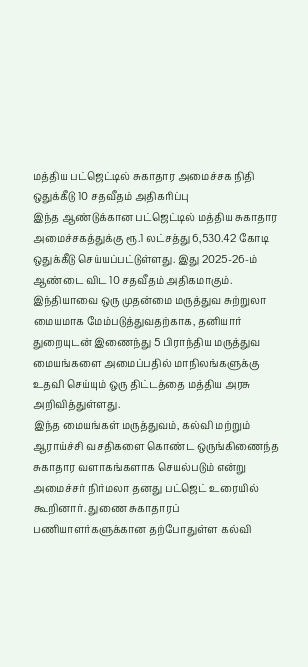மத்திய பட்ஜெட்டில் சுகாதார அமைச்சக நிதி ஒதுக்கீடு 10 சதவீதம் அதிகரிப்பு
இந்த ஆண்டுக்கான பட்ஜெட்டில் மத்திய சுகாதார அமைச்சகத்துக்கு ரூ.1 லட்சத்து 6,530.42 கோடி ஒதுக்கீடு செய்யப்பட்டுள்ளது. இது 2025-26-ம் ஆண்டை விட 10 சதவீதம் அதிகமாகும்.
இந்தியாவை ஒரு முதன்மை மருத்துவ சுற்றுலா மையமாக மேம்படுத்துவதற்காக, தனியார் துறையுடன் இணைந்து 5 பிராந்திய மருத்துவ மையங்களை அமைப்பதில் மாநிலங்களுக்கு உதவி செய்யும் ஒரு திட்டத்தை மத்திய அரசு அறிவித்துள்ளது.
இந்த மையங்கள் மருத்துவம், கல்வி மற்றும் ஆராய்ச்சி வசதிகளை கொண்ட ஒருங்கிணைந்த சுகாதார வளாகங்களாக செயல்படும் என்று அமைச்சர் நிர்மலா தனது பட்ஜெட் உரையில் கூறினார். துணை சுகாதாரப் பணியாளர்களுக்கான தற்போதுள்ள கல்வி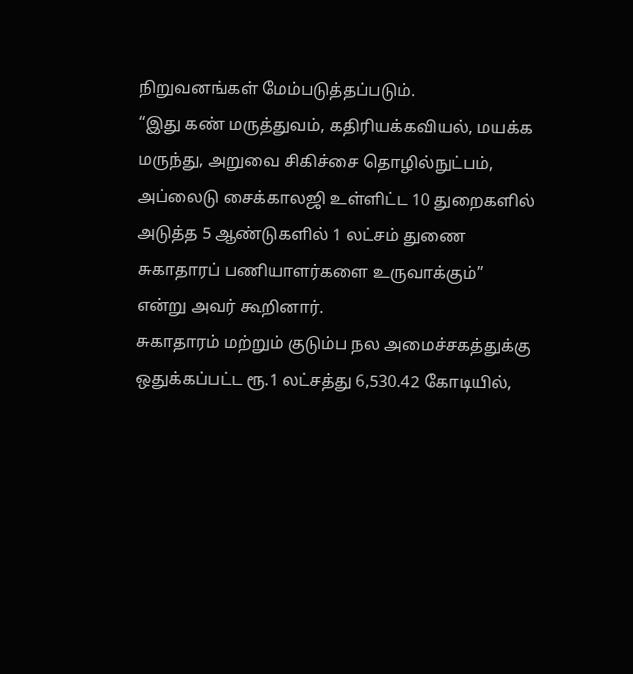நிறுவனங்கள் மேம்படுத்தப்படும்.
“இது கண் மருத்துவம், கதிரியக்கவியல், மயக்க மருந்து, அறுவை சிகிச்சை தொழில்நுட்பம், அப்லைடு சைக்காலஜி உள்ளிட்ட 10 துறைகளில் அடுத்த 5 ஆண்டுகளில் 1 லட்சம் துணை சுகாதாரப் பணியாளர்களை உருவாக்கும்” என்று அவர் கூறினார்.
சுகாதாரம் மற்றும் குடும்ப நல அமைச்சகத்துக்கு ஒதுக்கப்பட்ட ரூ.1 லட்சத்து 6,530.42 கோடியில்,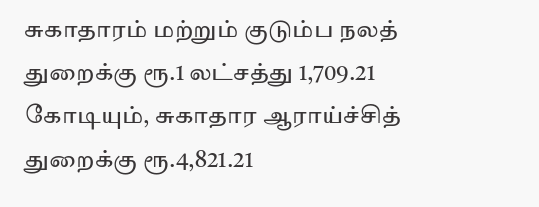சுகாதாரம் மற்றும் குடும்ப நலத் துறைக்கு ரூ.1 லட்சத்து 1,709.21 கோடியும், சுகாதார ஆராய்ச்சித் துறைக்கு ரூ.4,821.21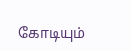கோடியும்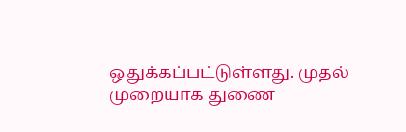ஒதுக்கப்பட்டுள்ளது. முதல் முறையாக துணை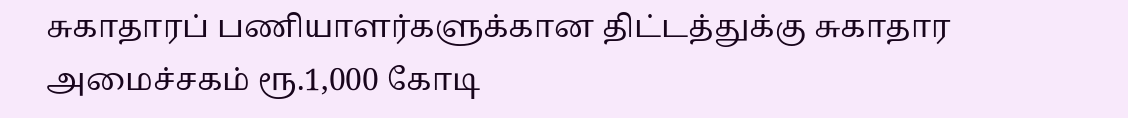சுகாதாரப் பணியாளர்களுக்கான திட்டத்துக்கு சுகாதார அமைச்சகம் ரூ.1,000 கோடி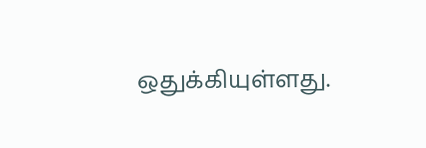ஒதுக்கியுள்ளது.